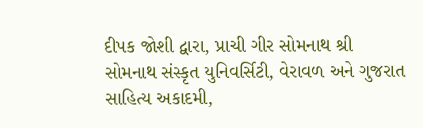દીપક જોશી દ્વારા, પ્રાચી ગીર સોમનાથ શ્રી સોમનાથ સંસ્કૃત યુનિવર્સિટી, વેરાવળ અને ગુજરાત સાહિત્ય અકાદમી,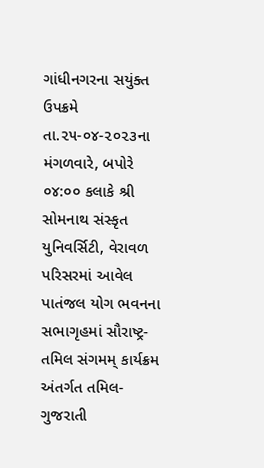ગાંધીનગરના સયુંક્ત ઉપક્રમે તા.૨૫-૦૪-૨૦૨૩ના મંગળવારે, બપોરે ૦૪:૦૦ કલાકે શ્રી સોમનાથ સંસ્કૃત યુનિવર્સિટી, વેરાવળ પરિસરમાં આવેલ પાતંજલ યોગ ભવનના સભાગૃહમાં સૌરાષ્ટ્ર-તમિલ સંગમમ્ કાર્યક્રમ અંતર્ગત તમિલ-ગુજરાતી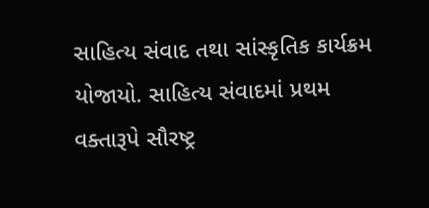સાહિત્ય સંવાદ તથા સાંસ્કૃતિક કાર્યક્રમ યોજાયો. સાહિત્ય સંવાદમાં પ્રથમ વક્તારૂપે સૌરષ્ટ્ર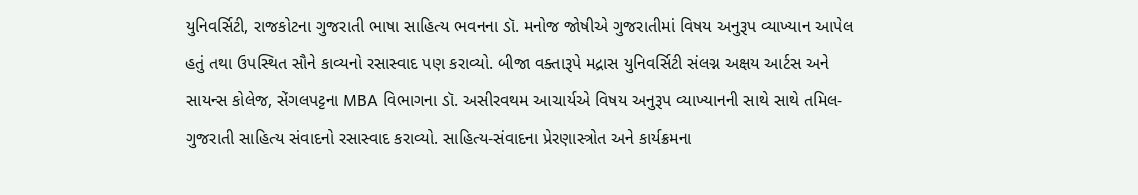યુનિવર્સિટી, રાજકોટના ગુજરાતી ભાષા સાહિત્ય ભવનના ડૉ. મનોજ જોષીએ ગુજરાતીમાં વિષય અનુરૂપ વ્યાખ્યાન આપેલ હતું તથા ઉપસ્થિત સૌને કાવ્યનો રસાસ્વાદ પણ કરાવ્યો. બીજા વક્તારૂપે મદ્રાસ યુનિવર્સિટી સંલગ્ન અક્ષય આર્ટસ અને સાયન્સ કોલેજ, સેંગલપટ્ટના MBA વિભાગના ડૉ. અસીરવથમ આચાર્યએ વિષય અનુરૂપ વ્યાખ્યાનની સાથે સાથે તમિલ-ગુજરાતી સાહિત્ય સંવાદનો રસાસ્વાદ કરાવ્યો. સાહિત્ય-સંવાદના પ્રેરણાસ્ત્રોત અને કાર્યક્રમના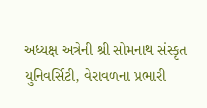અધ્યક્ષ અત્રેની શ્રી સોમનાથ સંસ્કૃત યુનિવર્સિટી, વેરાવળના પ્રભારી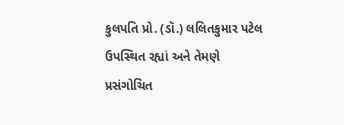કુલપતિ પ્રો. (ડૉ.) લલિતકુમાર પટેલ ઉપસ્થિત રહ્યાં અને તેમણે પ્રસંગોચિત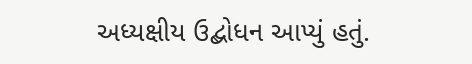અધ્યક્ષીય ઉદ્બોધન આપ્યું હતું.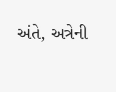અંતે, અત્રેની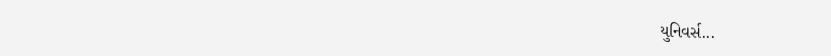યુનિવર્સ...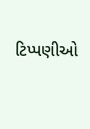ટિપ્પણીઓ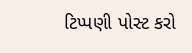ટિપ્પણી પોસ્ટ કરો